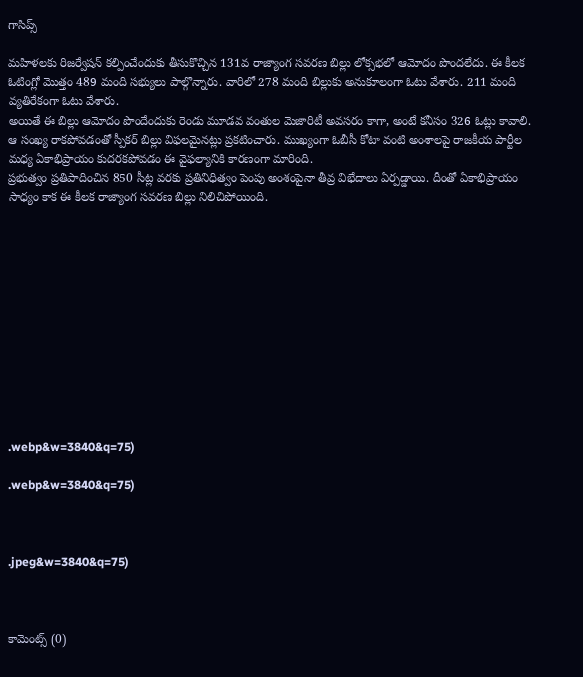గాసిప్స్

మహిళలకు రిజర్వేషన్ కల్పించేందుకు తీసుకొచ్చిన 131వ రాజ్యాంగ సవరణ బిల్లు లోక్సభలో ఆమోదం పొందలేదు. ఈ కీలక ఓటింగ్లో మొత్తం 489 మంది సభ్యులు పాల్గొన్నారు. వారిలో 278 మంది బిల్లుకు అనుకూలంగా ఓటు వేశారు. 211 మంది వ్యతిరేకంగా ఓటు వేశారు.
అయితే ఈ బిల్లు ఆమోదం పొందేందుకు రెండు మూడవ వంతుల మెజారిటీ అవసరం కాగా, అంటే కనీసం 326 ఓట్లు కావాలి. ఆ సంఖ్య రాకపోవడంతో స్పీకర్ బిల్లు విఫలమైనట్లు ప్రకటించారు. ముఖ్యంగా ఓబీసీ కోటా వంటి అంశాలపై రాజకీయ పార్టీల మధ్య ఏకాభిప్రాయం కుదరకపోవడం ఈ వైఫల్యానికి కారణంగా మారింది.
ప్రభుత్వం ప్రతిపాదించిన 850 సీట్ల వరకు ప్రతినిధిత్వం పెంపు అంశంపైనా తీవ్ర విభేదాలు ఏర్పడ్డాయి. దీంతో ఏకాభిప్రాయం సాధ్యం కాక ఈ కీలక రాజ్యాంగ సవరణ బిల్లు నిలిచిపోయింది.












.webp&w=3840&q=75)

.webp&w=3840&q=75)



.jpeg&w=3840&q=75)



కామెంట్స్ (0)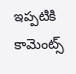ఇప్పటికి కామెంట్స్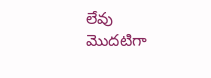లేవు
మొదటిగా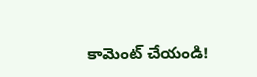కామెంట్ చేయండి!